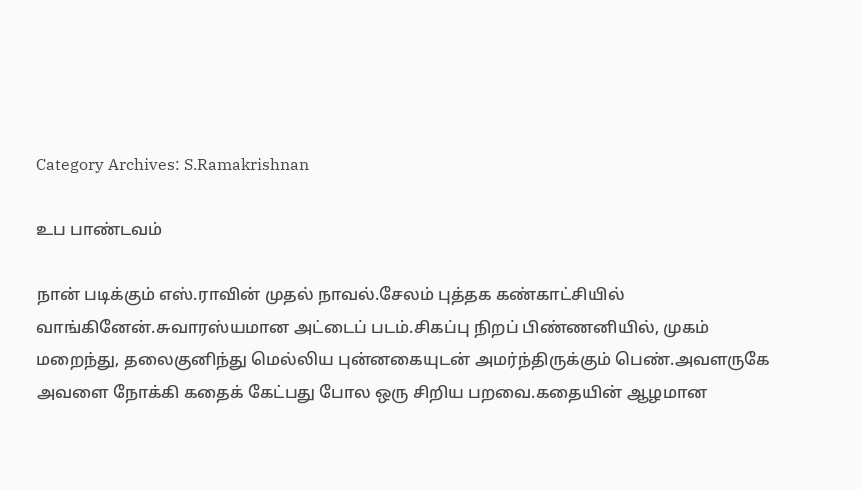Category Archives: S.Ramakrishnan

உப பாண்டவம்

நான் படிக்கும் எஸ்.ராவின் முதல் நாவல்.சேலம் புத்தக கண்காட்சியில் வாங்கினேன்.சுவாரஸ்யமான அட்டைப் படம்.சிகப்பு நிறப் பிண்ணனியில், முகம் மறைந்து, தலைகுனிந்து மெல்லிய புன்னகையுடன் அமர்ந்திருக்கும் பெண்.அவளருகே அவளை நோக்கி கதைக் கேட்பது போல ஒரு சிறிய பறவை.கதையின் ஆழமான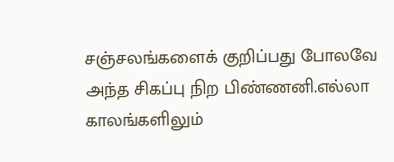சஞ்சலங்களைக் குறிப்பது போலவே அந்த சிகப்பு நிற பிண்ணனி.எல்லா காலங்களிலும்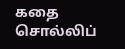கதை சொல்லிப்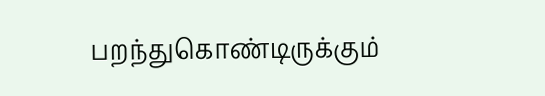பறந்துகொண்டிருக்கும்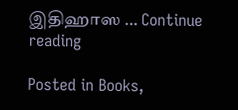இதிஹாஸ … Continue reading

Posted in Books,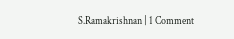S.Ramakrishnan | 1 Comment